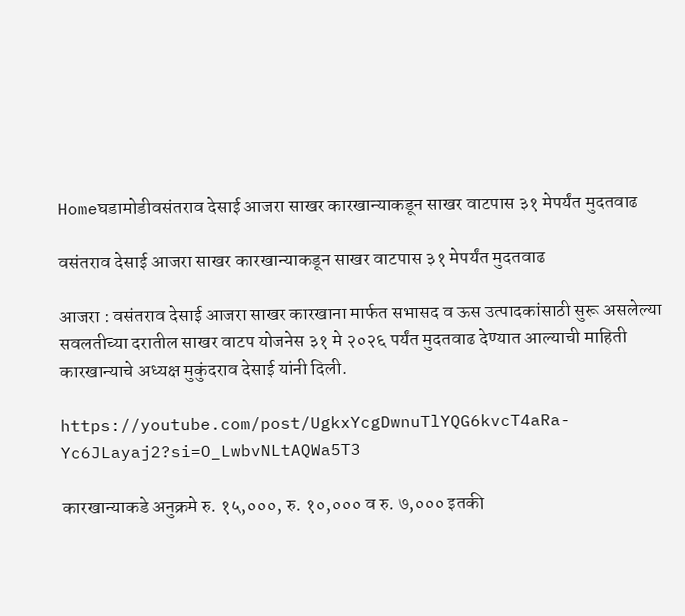Homeघडामोडीवसंतराव देसाई आजरा साखर कारखान्याकडून साखर वाटपास ३१ मेपर्यंत मुदतवाढ

वसंतराव देसाई आजरा साखर कारखान्याकडून साखर वाटपास ३१ मेपर्यंत मुदतवाढ

आजरा : वसंतराव देसाई आजरा साखर कारखाना मार्फत सभासद व ऊस उत्पादकांसाठी सुरू असलेल्या सवलतीच्या दरातील साखर वाटप योजनेस ३१ मे २०२६ पर्यंत मुदतवाढ देण्यात आल्याची माहिती कारखान्याचे अध्यक्ष मुकुंदराव देसाई यांनी दिली.

https://youtube.com/post/UgkxYcgDwnuTlYQG6kvcT4aRa-Yc6JLayaj2?si=O_LwbvNLtAQWa5T3

कारखान्याकडे अनुक्रमे रु. १५,०००, रु. १०,००० व रु. ७,००० इतकी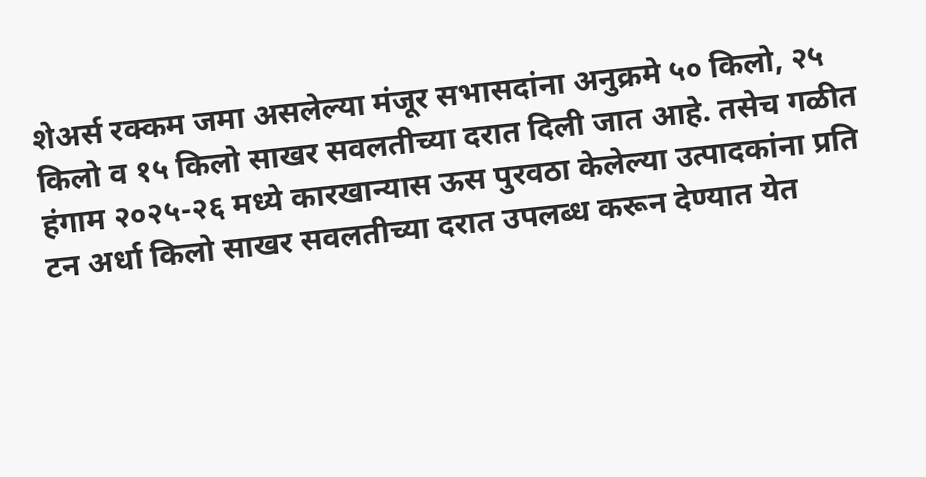शेअर्स रक्कम जमा असलेल्या मंजूर सभासदांना अनुक्रमे ५० किलो, २५ किलो व १५ किलो साखर सवलतीच्या दरात दिली जात आहे. तसेच गळीत हंगाम २०२५-२६ मध्ये कारखान्यास ऊस पुरवठा केलेल्या उत्पादकांना प्रति टन अर्धा किलो साखर सवलतीच्या दरात उपलब्ध करून देण्यात येत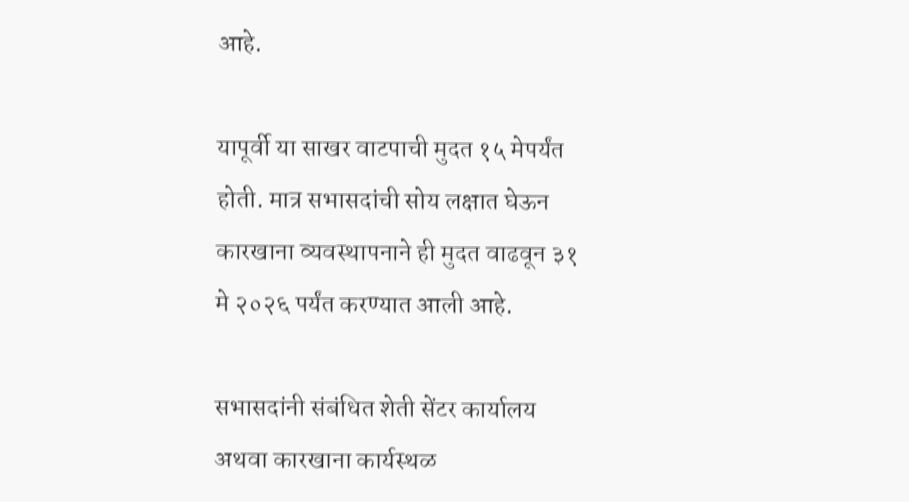आहे.

यापूर्वी या साखर वाटपाची मुदत १५ मेपर्यंत होती. मात्र सभासदांची सोय लक्षात घेऊन कारखाना व्यवस्थापनाने ही मुदत वाढवून ३१ मे २०२६ पर्यंत करण्यात आली आहे.

सभासदांनी संबंधित शेती सेंटर कार्यालय अथवा कारखाना कार्यस्थळ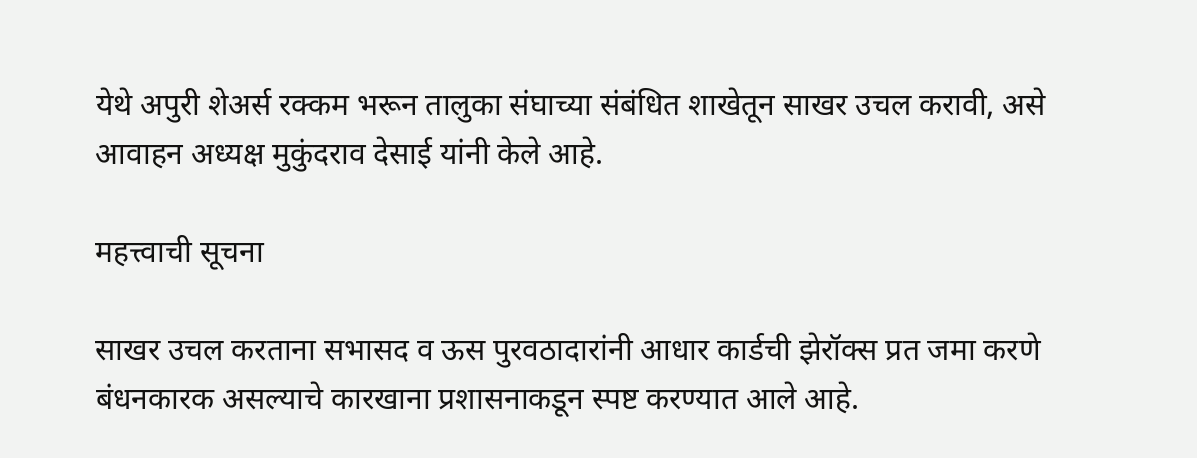येथे अपुरी शेअर्स रक्कम भरून तालुका संघाच्या संबंधित शाखेतून साखर उचल करावी, असे आवाहन अध्यक्ष मुकुंदराव देसाई यांनी केले आहे.

महत्त्वाची सूचना

साखर उचल करताना सभासद व ऊस पुरवठादारांनी आधार कार्डची झेरॉक्स प्रत जमा करणे बंधनकारक असल्याचे कारखाना प्रशासनाकडून स्पष्ट करण्यात आले आहे.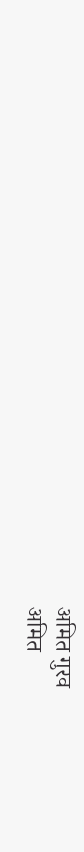अमित गुरव
अमित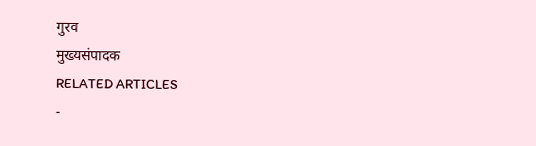गुरव
मुख्यसंपादक
RELATED ARTICLES
-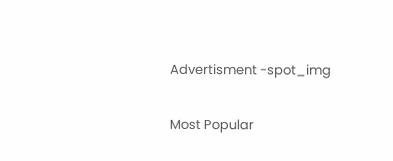Advertisment -spot_img

Most Popular